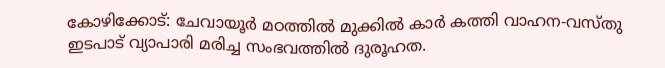കോഴിക്കോട്: ചേവായൂർ മഠത്തിൽ മുക്കിൽ കാർ കത്തി വാഹന-വസ്തു ഇടപാട് വ്യാപാരി മരിച്ച സംഭവത്തിൽ ദുരൂഹത.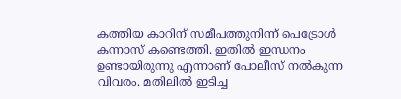കത്തിയ കാറിന് സമീപത്തുനിന്ന് പെട്രോൾ കന്നാസ് കണ്ടെത്തി. ഇതിൽ ഇന്ധനം ഉണ്ടായിരുന്നു എന്നാണ് പോലീസ് നൽകുന്ന വിവരം. മതിലിൽ ഇടിച്ച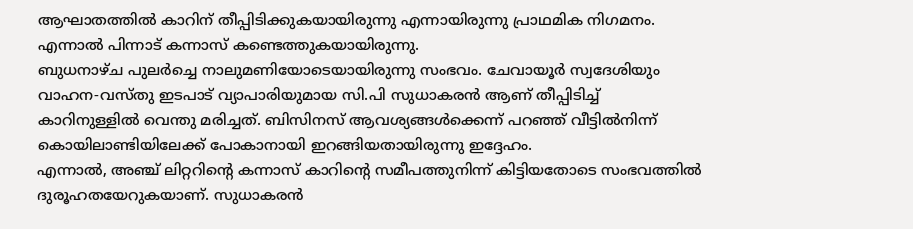ആഘാതത്തിൽ കാറിന് തീപ്പിടിക്കുകയായിരുന്നു എന്നായിരുന്നു പ്രാഥമിക നിഗമനം. എന്നാൽ പിന്നാട് കന്നാസ് കണ്ടെത്തുകയായിരുന്നു.
ബുധനാഴ്ച പുലർച്ചെ നാലുമണിയോടെയായിരുന്നു സംഭവം. ചേവായൂർ സ്വദേശിയും വാഹന-വസ്തു ഇടപാട് വ്യാപാരിയുമായ സി.പി സുധാകരൻ ആണ് തീപ്പിടിച്ച് കാറിനുള്ളിൽ വെന്തു മരിച്ചത്. ബിസിനസ് ആവശ്യങ്ങൾക്കെന്ന് പറഞ്ഞ് വീട്ടിൽനിന്ന് കൊയിലാണ്ടിയിലേക്ക് പോകാനായി ഇറങ്ങിയതായിരുന്നു ഇദ്ദേഹം.
എന്നാൽ, അഞ്ച് ലിറ്ററിന്റെ കന്നാസ് കാറിന്റെ സമീപത്തുനിന്ന് കിട്ടിയതോടെ സംഭവത്തിൽ ദുരൂഹതയേറുകയാണ്. സുധാകരൻ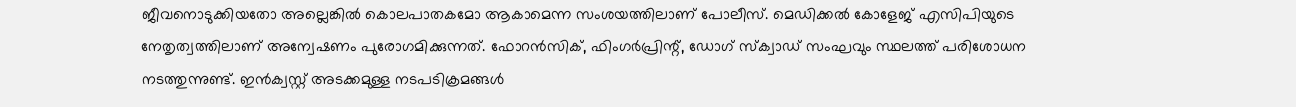ജീവനൊടുക്കിയതോ അല്ലെങ്കിൽ കൊലപാതകമോ ആകാമെന്ന സംശയത്തിലാണ് പോലീസ്. മെഡിക്കൽ കോളേജ് എസിപിയുടെ നേതൃത്വത്തിലാണ് അന്വേഷണം പുരോഗമിക്കുന്നത്. ഫോറൻസിക്, ഫിംഗർപ്രിന്റ്, ഡോഗ് സ്ക്വാഡ് സംഘവും സ്ഥലത്ത് പരിശോധന നടത്തുന്നുണ്ട്. ഇൻക്വസ്റ്റ് അടക്കമുള്ള നടപടിക്രമങ്ങൾ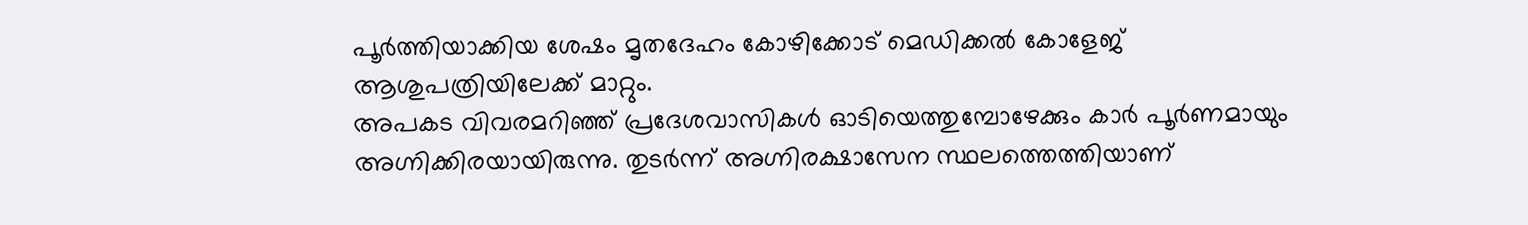പൂർത്തിയാക്കിയ ശേഷം മൃതദേഹം കോഴിക്കോട് മെഡിക്കൽ കോളേജ് ആശുപത്രിയിലേക്ക് മാറ്റും.
അപകട വിവരമറിഞ്ഞ് പ്രദേശവാസികൾ ഓടിയെത്തുമ്പോഴേക്കും കാർ പൂർണമായും അഗ്നിക്കിരയായിരുന്നു. തുടർന്ന് അഗ്നിരക്ഷാസേന സ്ഥലത്തെത്തിയാണ്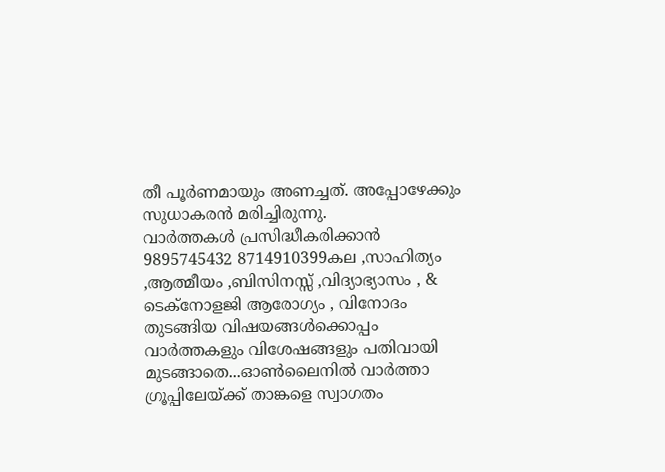തീ പൂർണമായും അണച്ചത്. അപ്പോഴേക്കും സുധാകരൻ മരിച്ചിരുന്നു.
വാർത്തകൾ പ്രസിദ്ധീകരിക്കാൻ
9895745432 8714910399കല ,സാഹിത്യം ,ആത്മീയം ,ബിസിനസ്സ് ,വിദ്യാഭ്യാസം , & ടെക്നോളജി ആരോഗ്യം , വിനോദം തുടങ്ങിയ വിഷയങ്ങൾക്കൊപ്പം വാർത്തകളും വിശേഷങ്ങളും പതിവായി മുടങ്ങാതെ...ഓൺലൈനിൽ വാർത്താ ഗ്രൂപ്പിലേയ്ക്ക് താങ്കളെ സ്വാഗതം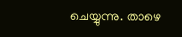ചെയ്യുന്നു. താഴെ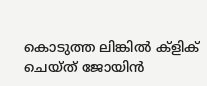കൊടുത്ത ലിങ്കിൽ ക്ളിക് ചെയ്ത് ജോയിൻ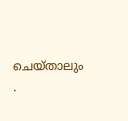ചെയ്താലും .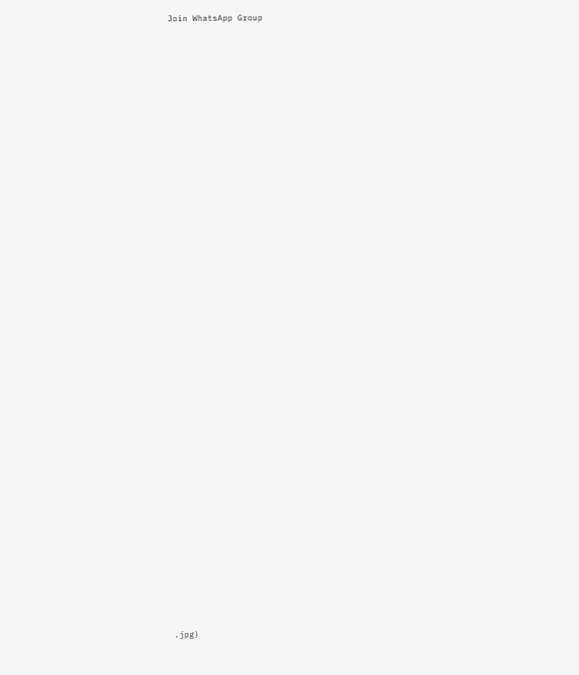Join WhatsApp Group























































.jpg)